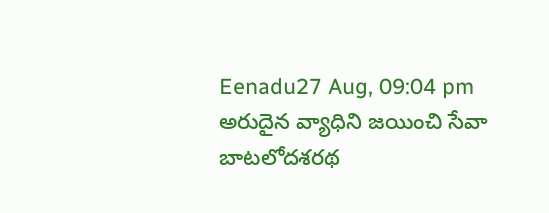Eenadu27 Aug, 09:04 pm
అరుదైన వ్యాధిని జయించి సేవా బాటలోదశరథ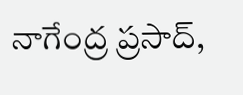నాగేంద్ర ప్రసాద్,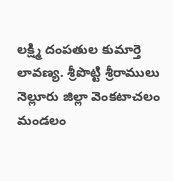లక్ష్మి దంపతుల కుమార్తె లావణ్య. శ్రీపొట్టి శ్రీరాములు నెల్లూరు జిల్లా వెంకటాచలం మండలం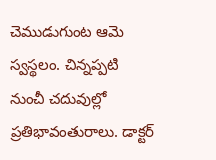చెముడుగుంట ఆమె స్వస్థలం. చిన్నప్పటి నుంచీ చదువుల్లో ప్రతిభావంతురాలు. డాక్టర్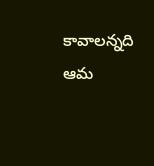కావాలన్నది ఆమ